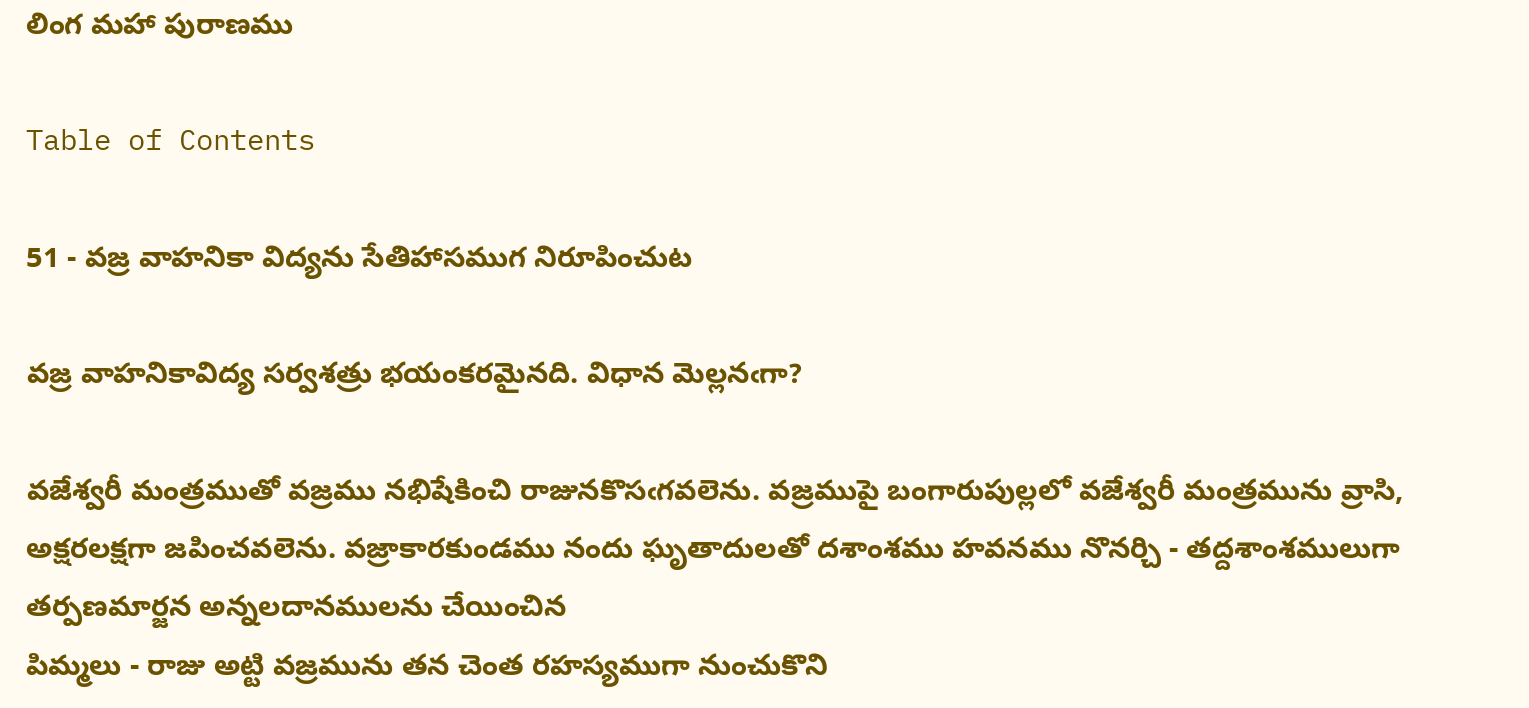లింగ మహా పురాణము

Table of Contents

51 - వజ్ర వాహనికా విద్యను సేతిహాసముగ నిరూపించుట

వజ్ర వాహనికావిద్య సర్వశత్రు భయంకరమైనది. విధాన మెల్లనఁగా?

వజేశ్వరీ మంత్రముతో వజ్రము నభిషేకించి రాజునకొసఁగవలెను. వజ్రముపై బంగారుపుల్లలో వజేశ్వరీ మంత్రమును వ్రాసి, అక్షరలక్షగా జపించవలెను. వజ్రాకారకుండము నందు ఘృతాదులతో దశాంశము హవనము నొనర్చి - తద్దశాంశములుగా తర్పణమార్జన అన్నలదానములను చేయించిన
పిమ్మలు - రాజు అట్టి వజ్రమును తన చెంత రహస్యముగా నుంచుకొని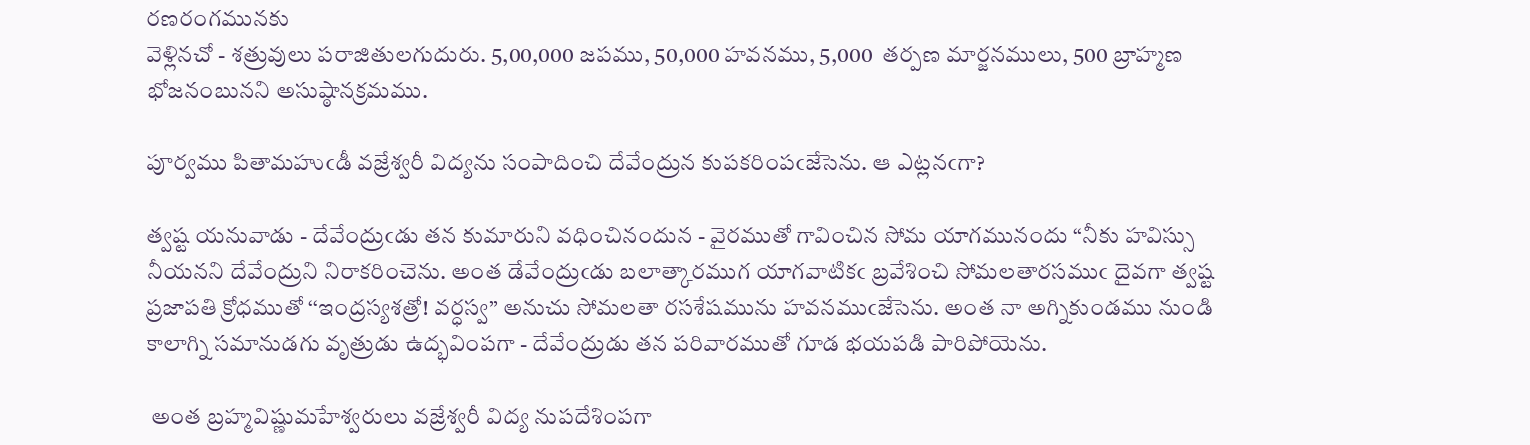రణరంగమునకు
వెళ్లినచో - శత్రువులు పరాజితులగుదురు. 5,00,000 జపము, 50,000 హవనము, 5,000  తర్పణ మార్జనములు, 500 బ్రాహ్మణ భోజనంబునని అసుష్ఠానక్రమము.

పూర్వము పితామహుఁడీ వజ్రేశ్వరీ విద్యను సంపాదించి దేవేంద్రున కుపకరింపఁజేసెను. ఆ ఎట్లనఁగా?

త్వష్ట యనువాడు - దేవేంద్రుఁడు తన కుమారుని వధించినందున - వైరముతో గావించిన సోమ యాగమునందు “నీకు హవిస్సు నీయనని దేవేంద్రుని నిరాకరించెను. అంత డేవేంద్రుఁడు బలాత్కారముగ యాగవాటికఁ బ్రవేశించి సోమలతారసముఁ దైవగా త్వష్ట ప్రజాపతి క్రోధముతో ‘‘ఇంద్రస్యశత్రో! వర్ధస్వ” అనుచు సోమలతా రసశేషమును హవనముఁజేసెను. అంత నా అగ్నికుండము నుండి కాలాగ్ని సమానుడగు వృత్రుడు ఉద్భవింపగా - దేవేంద్రుడు తన పరివారముతో గూడ భయపడి పారిపోయెను.

 అంత బ్రహ్మవిష్ణుమహేశ్వరులు వజ్రేశ్వరీ విద్య నుపదేశింపగా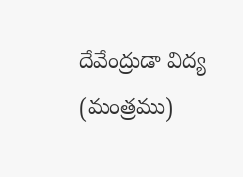దేవేంద్రుడా విద్య (మంత్రము)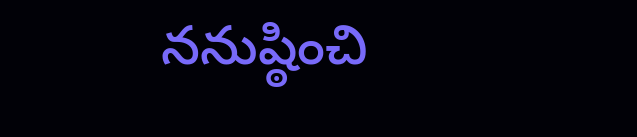ననుష్ఠించి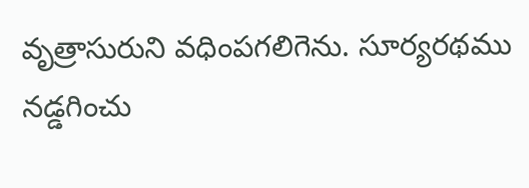వృత్రాసురుని వధింపగలిగెను. సూర్యరథము నడ్డగించు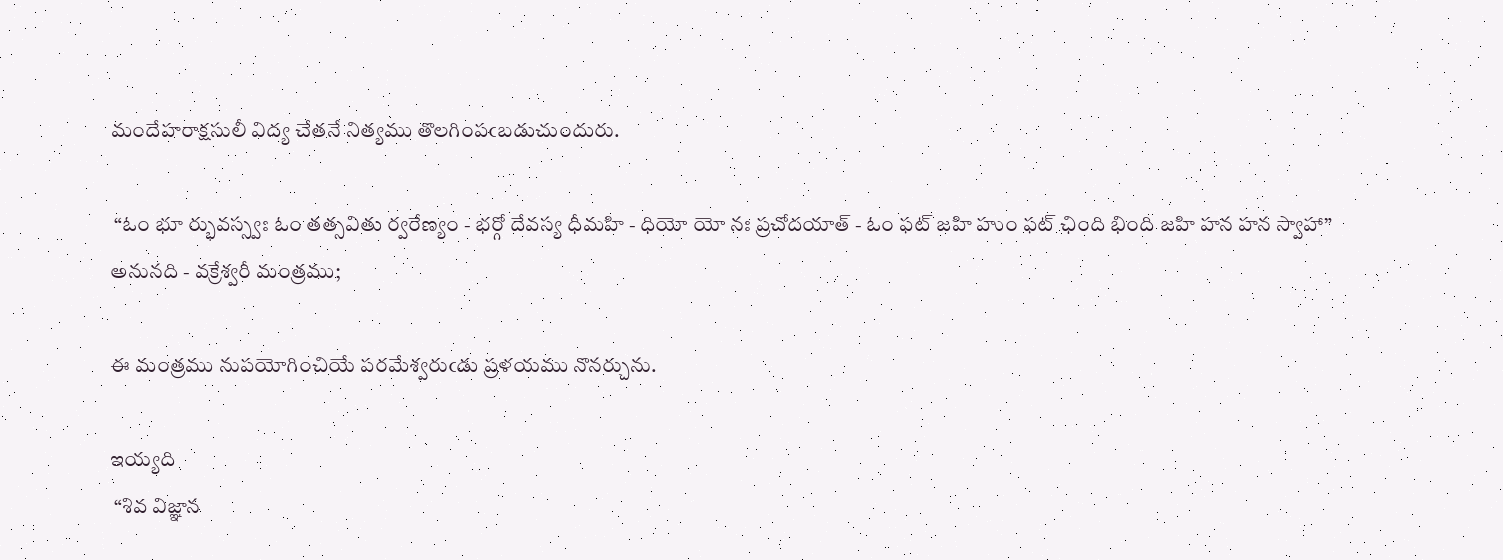మందేహరాక్షసులీ విద్య చేతనే నిత్యము తొలగింపఁబడుచుందురు.

 “ఓం భూ ర్భువస్స్వః ఓం తత్సవితు ర్వరేణ్యం - భర్గో దేవస్య ధీమహి - ధియో యో నః ప్రచోదయాత్ - ఓం ఫట్ జహి హుం ఫట్ ఛింది భింది జహి హన హన స్వాహా” అనునది - వక్రేశ్వరీ మంత్రము;

ఈ మంత్రము నుపయోగించియే పరమేశ్వరుఁడు ప్రళయము నొనర్చును.

ఇయ్యది
 “శివ విజ్ఞాన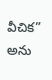వీచిక” అను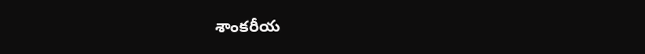శాంకరీయ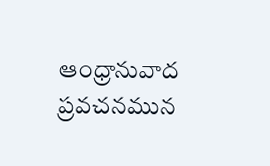ఆంధ్రానువాద ప్రవచనమున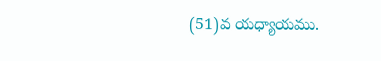(51)వ యధ్యాయము.